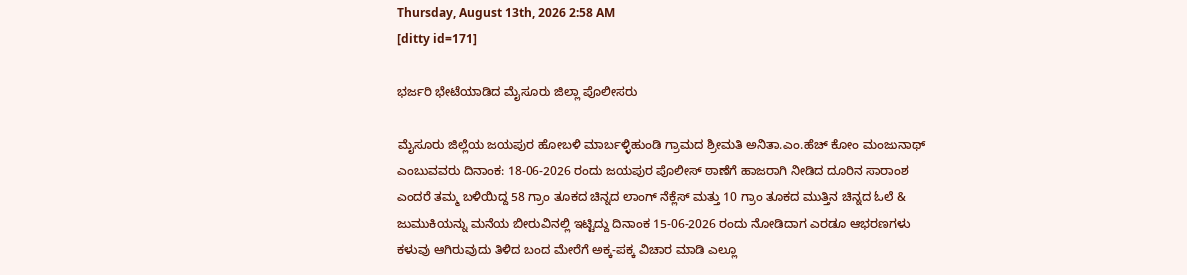Thursday, August 13th, 2026 2:58 AM
[ditty id=171]

ಭರ್ಜರಿ ಭೇಟೆಯಾಡಿದ ಮೈಸೂರು ಜಿಲ್ಲಾ ಪೊಲೀಸರು

ಮೈಸೂರು ಜಿಲ್ಲೆಯ ಜಯಪುರ ಹೋಬಳಿ ಮಾರ್ಬಳ್ಳಿಹುಂಡಿ ಗ್ರಾಮದ ಶ್ರೀಮತಿ ಅನಿತಾ.ಎಂ.ಹೆಚ್ ಕೋಂ ಮಂಜುನಾಥ್ ಎಂಬುವವರು ದಿನಾಂಕ: 18-06-2026 ರಂದು ಜಯಪುರ ಪೊಲೀಸ್ ಠಾಣೆಗೆ ಹಾಜರಾಗಿ ನೀಡಿದ ದೂರಿನ ಸಾರಾಂಶ ಎಂದರೆ ತಮ್ಮ ಬಳಿಯಿದ್ದ 58 ಗ್ರಾಂ ತೂಕದ ಚಿನ್ನದ ಲಾಂಗ್ ನೆಕ್ಲೆಸ್ ಮತ್ತು 10 ಗ್ರಾಂ ತೂಕದ ಮುತ್ತಿನ ಚಿನ್ನದ ಓಲೆ & ಜುಮುಕಿಯನ್ನು ಮನೆಯ ಬೀರುವಿನಲ್ಲಿ ಇಟ್ಟಿದ್ದು ದಿನಾಂಕ 15-06-2026 ರಂದು ನೋಡಿದಾಗ ಎರಡೂ ಆಭರಣಗಳು ಕಳುವು ಆಗಿರುವುದು ತಿಳಿದ ಬಂದ ಮೇರೆಗೆ ಅಕ್ಕ-ಪಕ್ಕ ವಿಚಾರ ಮಾಡಿ ಎಲ್ಲೂ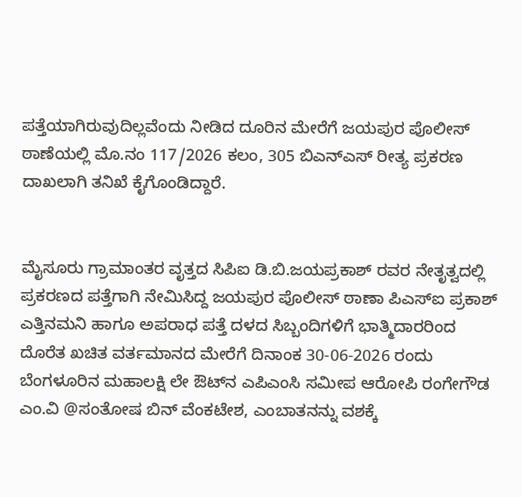ಪತ್ತೆಯಾಗಿರುವುದಿಲ್ಲವೆಂದು ನೀಡಿದ ದೂರಿನ ಮೇರೆಗೆ ಜಯಪುರ ಪೊಲೀಸ್ ಠಾಣೆಯಲ್ಲಿ ಮೊ.ನಂ 117/2026 ಕಲಂ, 305 ಬಿಎನ್‌ಎಸ್ ರೀತ್ಯ ಪ್ರಕರಣ ದಾಖಲಾಗಿ ತನಿಖೆ ಕೈಗೊಂಡಿದ್ದಾರೆ.


ಮೈಸೂರು ಗ್ರಾಮಾಂತರ ವೃತ್ತದ ಸಿಪಿಐ ಡಿ.ಬಿ.ಜಯಪ್ರಕಾಶ್ ರವರ ನೇತೃತ್ವದಲ್ಲಿ ಪ್ರಕರಣದ ಪತ್ತೆಗಾಗಿ ನೇಮಿಸಿದ್ದ ಜಯಪುರ ಪೊಲೀಸ್ ಠಾಣಾ ಪಿಎಸ್‌ಐ ಪ್ರಕಾಶ್ ಎತ್ತಿನಮನಿ ಹಾಗೂ ಅಪರಾಧ ಪತ್ತೆ ದಳದ ಸಿಬ್ಬಂದಿಗಳಿಗೆ ಭಾತ್ಮಿದಾರರಿಂದ ದೊರೆತ ಖಚಿತ ವರ್ತಮಾನದ ಮೇರೆಗೆ ದಿನಾಂಕ 30-06-2026 ರಂದು ಬೆಂಗಳೂರಿನ ಮಹಾಲಕ್ಷಿ ಲೇ ಔಟ್‌ನ ಎಪಿಎಂಸಿ ಸಮೀಪ ಆರೋಪಿ ರಂಗೇಗೌಡ ಎಂ.ವಿ @ಸಂತೋಷ ಬಿನ್ ವೆಂಕಟೇಶ, ಎಂಬಾತನನ್ನು ವಶಕ್ಕೆ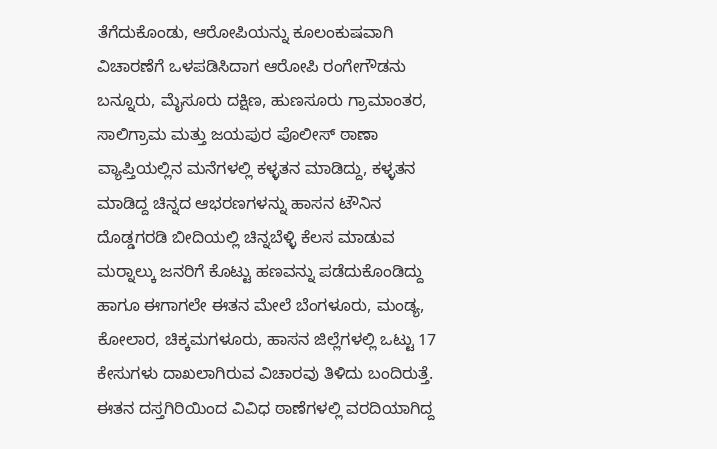ತೆಗೆದುಕೊಂಡು, ಆರೋಪಿಯನ್ನು ಕೂಲಂಕುಷವಾಗಿ ವಿಚಾರಣೆಗೆ ಒಳಪಡಿಸಿದಾಗ ಆರೋಪಿ ರಂಗೇಗೌಡನು ಬನ್ನೂರು, ಮೈಸೂರು ದಕ್ಷಿಣ, ಹುಣಸೂರು ಗ್ರಾಮಾಂತರ, ಸಾಲಿಗ್ರಾಮ ಮತ್ತು ಜಯಪುರ ಪೊಲೀಸ್ ಠಾಣಾ ವ್ಯಾಪ್ತಿಯಲ್ಲಿನ ಮನೆಗಳಲ್ಲಿ ಕಳ್ಳತನ ಮಾಡಿದ್ದು, ಕಳ್ಳತನ ಮಾಡಿದ್ದ ಚಿನ್ನದ ಆಭರಣಗಳನ್ನು ಹಾಸನ ಟೌನಿನ ದೊಡ್ಡಗರಡಿ ಬೀದಿಯಲ್ಲಿ ಚಿನ್ನಬೆಳ್ಳಿ ಕೆಲಸ ಮಾಡುವ ಮರ‍್ನಾಲ್ಕು ಜನರಿಗೆ ಕೊಟ್ಟು ಹಣವನ್ನು ಪಡೆದುಕೊಂಡಿದ್ದು ಹಾಗೂ ಈಗಾಗಲೇ ಈತನ ಮೇಲೆ ಬೆಂಗಳೂರು, ಮಂಡ್ಯ, ಕೋಲಾರ, ಚಿಕ್ಕಮಗಳೂರು, ಹಾಸನ ಜಿಲ್ಲೆಗಳಲ್ಲಿ ಒಟ್ಟು 17 ಕೇಸುಗಳು ದಾಖಲಾಗಿರುವ ವಿಚಾರವು ತಿಳಿದು ಬಂದಿರುತ್ತೆ. ಈತನ ದಸ್ತಗಿರಿಯಿಂದ ವಿವಿಧ ಠಾಣೆಗಳಲ್ಲಿ ವರದಿಯಾಗಿದ್ದ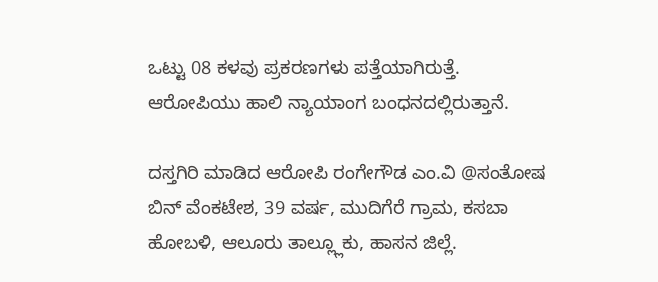ಒಟ್ಟು 08 ಕಳವು ಪ್ರಕರಣಗಳು ಪತ್ತೆಯಾಗಿರುತ್ತೆ. ಆರೋಪಿಯು ಹಾಲಿ ನ್ಯಾಯಾಂಗ ಬಂಧನದಲ್ಲಿರುತ್ತಾನೆ.

ದಸ್ತಗಿರಿ ಮಾಡಿದ ಆರೋಪಿ ರಂಗೇಗೌಡ ಎಂ.ವಿ @ಸಂತೋಷ ಬಿನ್ ವೆಂಕಟೇಶ, 39 ವರ್ಷ, ಮುದಿಗೆರೆ ಗ್ರಾಮ, ಕಸಬಾ ಹೋಬಳಿ, ಆಲೂರು ತಾಲ್ಲ್ಲೂಕು, ಹಾಸನ ಜಿಲ್ಲೆ.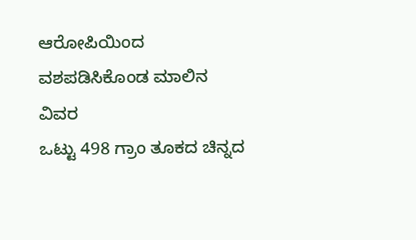ಆರೋಪಿಯಿಂದ ವಶಪಡಿಸಿಕೊಂಡ ಮಾಲಿನ ವಿವರ
ಒಟ್ಟು 498 ಗ್ರಾಂ ತೂಕದ ಚಿನ್ನದ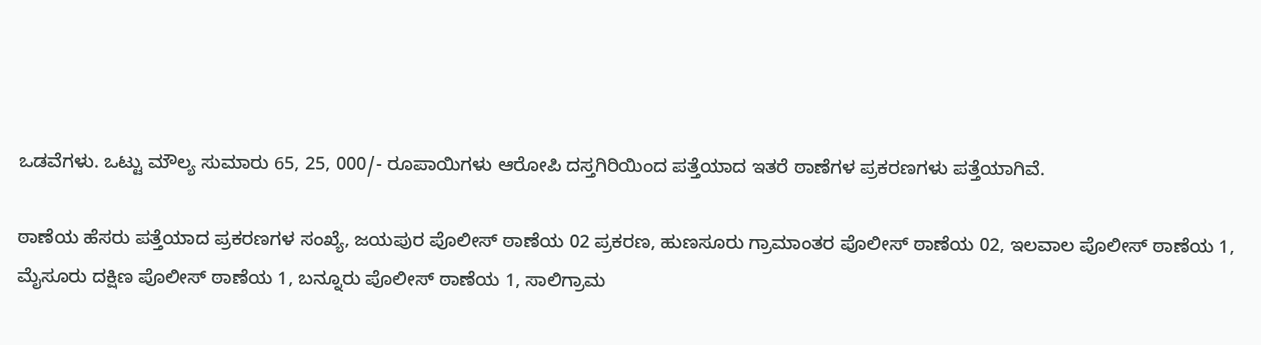ಒಡವೆಗಳು. ಒಟ್ಟು ಮೌಲ್ಯ ಸುಮಾರು 65, 25, 000/- ರೂಪಾಯಿಗಳು ಆರೋಪಿ ದಸ್ತಗಿರಿಯಿಂದ ಪತ್ತೆಯಾದ ಇತರೆ ಠಾಣೆಗಳ ಪ್ರಕರಣಗಳು ಪತ್ತೆಯಾಗಿವೆ.

ಠಾಣೆಯ ಹೆಸರು ಪತ್ತೆಯಾದ ಪ್ರಕರಣಗಳ ಸಂಖ್ಯೆ, ಜಯಪುರ ಪೊಲೀಸ್ ಠಾಣೆಯ 02 ಪ್ರಕರಣ, ಹುಣಸೂರು ಗ್ರಾಮಾಂತರ ಪೊಲೀಸ್‌ ಠಾಣೆಯ 02, ಇಲವಾಲ ಪೊಲೀಸ್‌ ಠಾಣೆಯ 1, ಮೈಸೂರು ದಕ್ಷಿಣ ಪೊಲೀಸ್‌ ಠಾಣೆಯ 1, ಬನ್ನೂರು ಪೊಲೀಸ್‌ ಠಾಣೆಯ 1, ಸಾಲಿಗ್ರಾಮ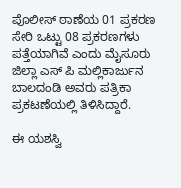ಪೊಲೀಸ್‌ ಠಾಣೆಯ 01 ಪ್ರಕರಣ ಸೇರಿ ಒಟ್ಟು 08 ಪ್ರಕರಣಗಳು ಪತ್ತೆಯಾಗಿವೆ ಎಂದು ಮೈಸೂರು ಜಿಲ್ಲಾ ಎಸ್‌ ಪಿ ಮಲ್ಲಿಕಾರ್ಜುನ ಬಾಲದಂಡಿ ಅವರು ಪತ್ರಿಕಾ ಪ್ರಕಟಣೆಯಲ್ಲಿ ತಿಳಿಸಿದ್ದಾರೆ.

ಈ ಯಶಸ್ವಿ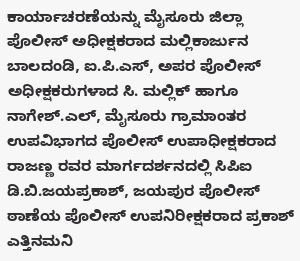ಕಾರ್ಯಾಚರಣೆಯನ್ನು ಮೈಸೂರು ಜಿಲ್ಲಾ ಪೊಲೀಸ್ ಅಧೀಕ್ಷಕರಾದ ಮಲ್ಲಿಕಾರ್ಜುನ ಬಾಲದಂಡಿ, ಐ.ಪಿ.ಎಸ್, ಅಪರ ಪೊಲೀಸ್ ಅಧೀಕ್ಷಕರುಗಳಾದ ಸಿ. ಮಲ್ಲಿಕ್ ಹಾಗೂ ನಾಗೇಶ್.ಎಲ್, ಮೈಸೂರು ಗ್ರಾಮಾಂತರ ಉಪವಿಭಾಗದ ಪೊಲೀಸ್ ಉಪಾಧೀಕ್ಷಕರಾದ ರಾಜಣ್ಣ ರವರ ಮಾರ್ಗದರ್ಶನದಲ್ಲಿ ಸಿಪಿಐ ಡಿ.ಬಿ.ಜಯಪ್ರಕಾಶ್, ಜಯಪುರ ಪೊಲೀಸ್ ಠಾಣೆಯ ಪೊಲೀಸ್ ಉಪನಿರೀಕ್ಷಕರಾದ ಪ್ರಕಾಶ್ ಎತ್ತಿನಮನಿ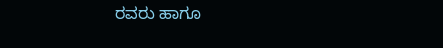ರವರು ಹಾಗೂ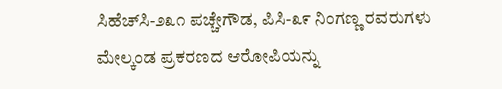ಸಿಹೆಚ್‌ಸಿ-೨೩೧ ಪಚ್ಚೇಗೌಡ, ಪಿಸಿ-೩೯ ನಿಂಗಣ್ಣ ರವರುಗಳು ಮೇಲ್ಕಂಡ ಪ್ರಕರಣದ ಆರೋಪಿಯನ್ನು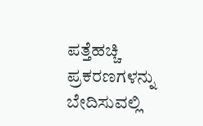ಪತ್ತೆಹಚ್ಚಿ ಪ್ರಕರಣಗಳನ್ನು ಬೇದಿಸುವಲ್ಲಿ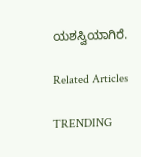ಯಶಸ್ವಿಯಾಗಿರೆ.

Related Articles

TRENDING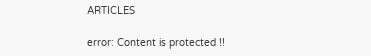ARTICLES

error: Content is protected !!